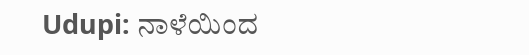Udupi: ನಾಳೆಯಿಂದ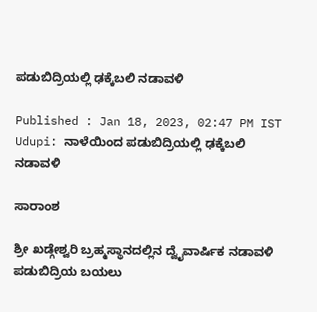ಪಡುಬಿದ್ರಿಯಲ್ಲಿ ಢಕ್ಕೆಬಲಿ ನಡಾವಳಿ

Published : Jan 18, 2023, 02:47 PM IST
Udupi: ನಾಳೆಯಿಂದ ಪಡುಬಿದ್ರಿಯಲ್ಲಿ ಢಕ್ಕೆಬಲಿ ನಡಾವಳಿ

ಸಾರಾಂಶ

ಶ್ರೀ ಖಡ್ಗೇಶ್ವರಿ ಬ್ರಹ್ಮಸ್ಥಾನದಲ್ಲಿನ ದ್ವೈವಾರ್ಷಿಕ ನಡಾವಳಿ ಪಡುಬಿದ್ರಿಯ ಬಯಲು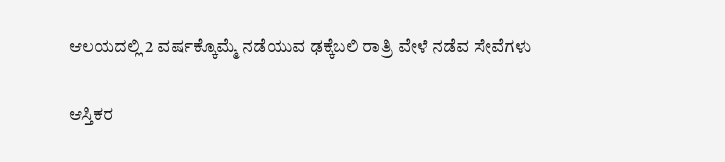ಆಲಯದಲ್ಲಿ 2 ವರ್ಷಕ್ಕೊಮ್ಮೆ ನಡೆಯುವ ಢಕ್ಕೆಬಲಿ ರಾತ್ರಿ ವೇಳೆ ನಡೆವ ಸೇವೆಗಳು

ಆಸ್ತಿಕರ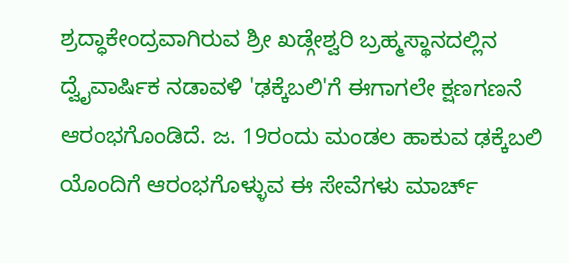ಶ್ರದ್ಧಾಕೇಂದ್ರವಾಗಿರುವ ಶ್ರೀ ಖಡ್ಗೇಶ್ವರಿ ಬ್ರಹ್ಮಸ್ಥಾನದಲ್ಲಿನ ದ್ವೈವಾರ್ಷಿಕ ನಡಾವಳಿ 'ಢಕ್ಕೆಬಲಿ'ಗೆ ಈಗಾಗಲೇ ಕ್ಷಣಗಣನೆ ಆರಂಭಗೊಂಡಿದೆ. ಜ. 19ರಂದು ಮಂಡಲ ಹಾಕುವ ಢಕ್ಕೆಬಲಿ ಯೊಂದಿಗೆ ಆರಂಭಗೊಳ್ಳುವ ಈ ಸೇವೆಗಳು ಮಾರ್ಚ್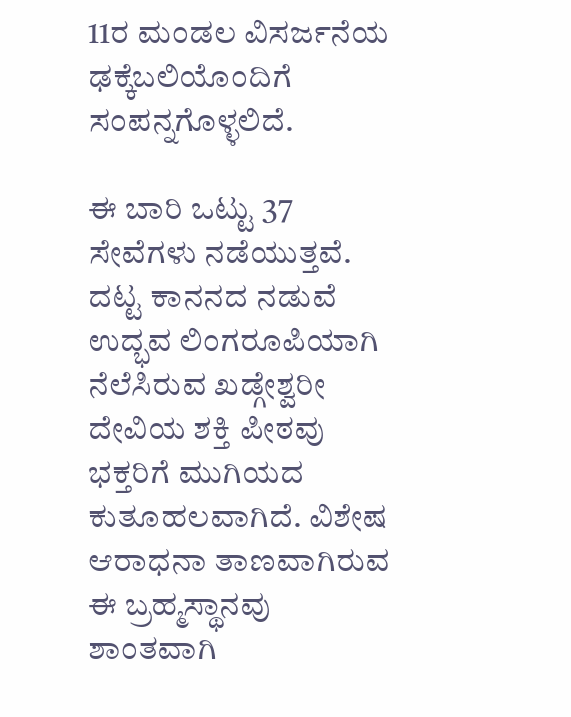11ರ ಮಂಡಲ ವಿಸರ್ಜನೆಯ ಢಕ್ಕೆಬಲಿಯೊಂದಿಗೆ ಸಂಪನ್ನಗೊಳ್ಳಲಿದೆ.

ಈ ಬಾರಿ ಒಟ್ಟು 37 ಸೇವೆಗಳು ನಡೆಯುತ್ತವೆ. ದಟ್ಟ ಕಾನನದ ನಡುವೆ ಉದ್ಭವ ಲಿಂಗರೂಪಿಯಾಗಿ ನೆಲೆಸಿರುವ ಖಡ್ಗೇಶ್ವರೀ ದೇವಿಯ ಶಕ್ತಿ ಪೀಠವು ಭಕ್ತರಿಗೆ ಮುಗಿಯದ ಕುತೂಹಲವಾಗಿದೆ. ವಿಶೇಷ ಆರಾಧನಾ ತಾಣವಾಗಿರುವ ಈ ಬ್ರಹ್ಮಸ್ಥಾನವು ಶಾಂತವಾಗಿ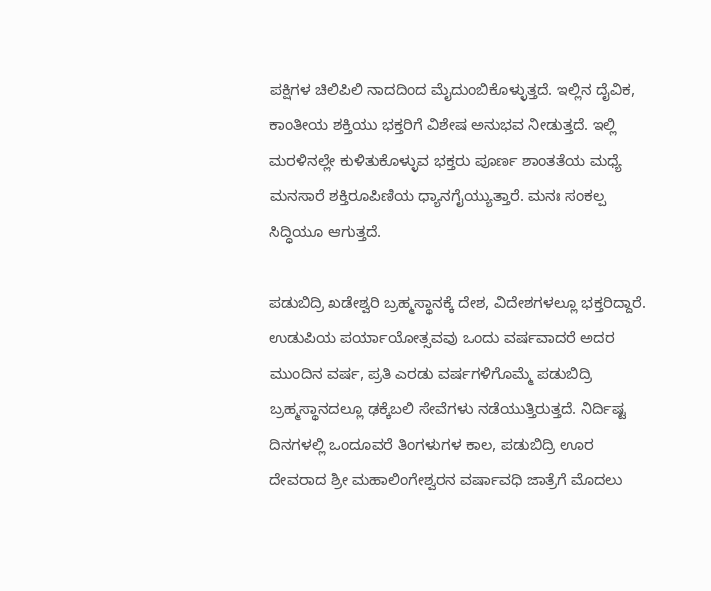ಪಕ್ಷಿಗಳ ಚಿಲಿಪಿಲಿ ನಾದದಿಂದ ಮೈದುಂಬಿಕೊಳ್ಳುತ್ತದೆ. ಇಲ್ಲಿನ ದೈವಿಕ, ಕಾಂತೀಯ ಶಕ್ತಿಯು ಭಕ್ತರಿಗೆ ವಿಶೇಷ ಅನುಭವ ನೀಡುತ್ತದೆ. ಇಲ್ಲಿ ಮರಳಿನಲ್ಲೇ ಕುಳಿತುಕೊಳ್ಳುವ ಭಕ್ತರು ಪೂರ್ಣ ಶಾಂತತೆಯ ಮಧ್ಯೆ ಮನಸಾರೆ ಶಕ್ತಿರೂಪಿಣಿಯ ಧ್ಯಾನಗೈಯ್ಯುತ್ತಾರೆ. ಮನಃ ಸಂಕಲ್ಪ ಸಿದ್ಧಿಯೂ ಆಗುತ್ತದೆ.

ಪಡುಬಿದ್ರಿ ಖಡೇಶ್ವರಿ ಬ್ರಹ್ಮಸ್ಥಾನಕ್ಕೆ ದೇಶ, ವಿದೇಶಗಳಲ್ಲೂ ಭಕ್ತರಿದ್ದಾರೆ. ಉಡುಪಿಯ ಪರ್ಯಾಯೋತ್ಸವವು ಒಂದು ವರ್ಷವಾದರೆ ಅದರ ಮುಂದಿನ ವರ್ಷ, ಪ್ರತಿ ಎರಡು ವರ್ಷಗಳಿಗೊಮ್ಮೆ ಪಡುಬಿದ್ರಿ ಬ್ರಹ್ಮಸ್ಥಾನದಲ್ಲೂ ಢಕ್ಕೆಬಲಿ ಸೇವೆಗಳು ನಡೆಯುತ್ತಿರುತ್ತದೆ. ನಿರ್ದಿಷ್ಟ ದಿನಗಳಲ್ಲಿ ಒಂದೂವರೆ ತಿಂಗಳುಗಳ ಕಾಲ, ಪಡುಬಿದ್ರಿ ಊರ ದೇವರಾದ ಶ್ರೀ ಮಹಾಲಿಂಗೇಶ್ವರನ ವರ್ಷಾವಧಿ ಜಾತ್ರೆಗೆ ಮೊದಲು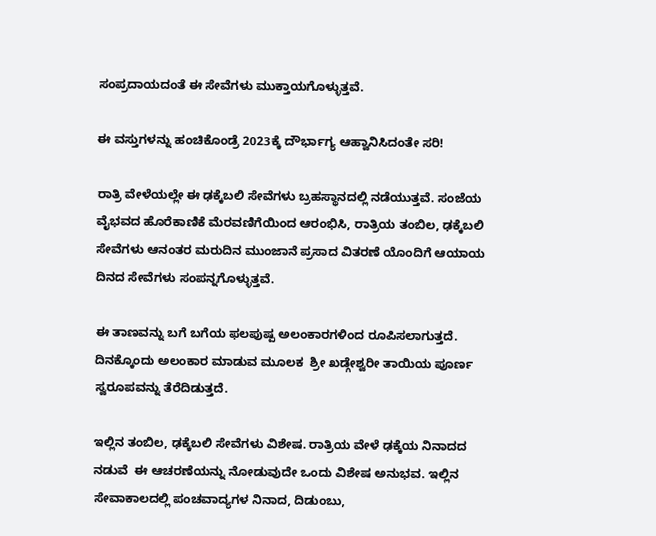ಸಂಪ್ರದಾಯದಂತೆ ಈ ಸೇವೆಗಳು ಮುಕ್ತಾಯಗೊಳ್ಳುತ್ತವೆ.

ಈ ವಸ್ತುಗಳನ್ನು ಹಂಚಿಕೊಂಡ್ರೆ 2023ಕ್ಕೆ ದೌರ್ಭಾಗ್ಯ ಆಹ್ವಾನಿಸಿದಂತೇ ಸರಿ!

ರಾತ್ರಿ ವೇಳೆಯಲ್ಲೇ ಈ ಢಕ್ಕೆಬಲಿ ಸೇವೆಗಳು ಬ್ರಹಸ್ಥಾನದಲ್ಲಿ ನಡೆಯುತ್ತವೆ. ಸಂಜೆಯ ವೈಭವದ ಹೊರೆಕಾಣಿಕೆ ಮೆರವಣಿಗೆಯಿಂದ ಆರಂಭಿಸಿ, ರಾತ್ರಿಯ ತಂಬಿಲ, ಢಕ್ಕೆಬಲಿ ಸೇವೆಗಳು ಆನಂತರ ಮರುದಿನ ಮುಂಜಾನೆ ಪ್ರಸಾದ ವಿತರಣೆ ಯೊಂದಿಗೆ ಆಯಾಯ ದಿನದ ಸೇವೆಗಳು ಸಂಪನ್ನಗೊಳ್ಳುತ್ತವೆ.

ಈ ತಾಣವನ್ನು ಬಗೆ ಬಗೆಯ ಫಲಪುಷ್ಪ ಅಲಂಕಾರಗಳಿಂದ ರೂಪಿಸಲಾಗುತ್ತದೆ. ದಿನಕ್ಕೊಂದು ಅಲಂಕಾರ ಮಾಡುವ ಮೂಲಕ  ಶ್ರೀ ಖಡ್ಗೇಶ್ವರೀ ತಾಯಿಯ ಪೂರ್ಣ ಸ್ವರೂಪವನ್ನು ತೆರೆದಿಡುತ್ತದೆ.

ಇಲ್ಲಿನ ತಂಬಿಲ, ಢಕ್ಕೆಬಲಿ ಸೇವೆಗಳು ವಿಶೇಷ. ರಾತ್ರಿಯ ವೇಳೆ ಢಕ್ಕೆಯ ನಿನಾದದ ನಡುವೆ  ಈ ಆಚರಣೆಯನ್ನು ನೋಡುವುದೇ ಒಂದು ವಿಶೇಷ ಅನುಭವ. ಇಲ್ಲಿನ ಸೇವಾಕಾಲದಲ್ಲಿ ಪಂಚವಾದ್ಯಗಳ ನಿನಾದ, ದಿಡುಂಬು,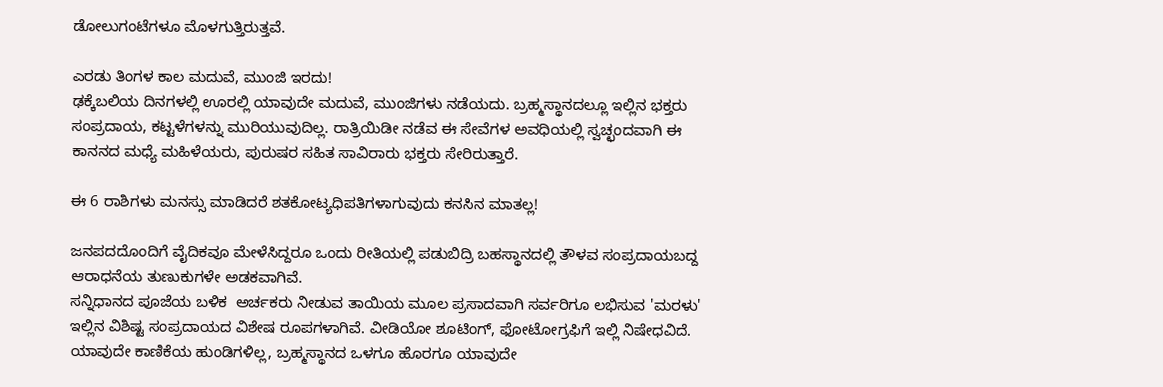ಡೋಲುಗಂಟೆಗಳೂ ಮೊಳಗುತ್ತಿರುತ್ತವೆ.

ಎರಡು ತಿಂಗಳ ಕಾಲ ಮದುವೆ, ಮುಂಜಿ ಇರದು!
ಢಕ್ಕೆಬಲಿಯ ದಿನಗಳಲ್ಲಿ ಊರಲ್ಲಿ ಯಾವುದೇ ಮದುವೆ, ಮುಂಜಿಗಳು ನಡೆಯದು. ಬ್ರಹ್ಮಸ್ಥಾನದಲ್ಲೂ ಇಲ್ಲಿನ ಭಕ್ತರು ಸಂಪ್ರದಾಯ, ಕಟ್ಟಳೆಗಳನ್ನು ಮುರಿಯುವುದಿಲ್ಲ. ರಾತ್ರಿಯಿಡೀ ನಡೆವ ಈ ಸೇವೆಗಳ ಅವಧಿಯಲ್ಲಿ ಸ್ವಚ್ಛಂದವಾಗಿ ಈ ಕಾನನದ ಮಧ್ಯೆ ಮಹಿಳೆಯರು, ಪುರುಷರ ಸಹಿತ ಸಾವಿರಾರು ಭಕ್ತರು ಸೇರಿರುತ್ತಾರೆ.

ಈ 6 ರಾಶಿಗಳು ಮನಸ್ಸು ಮಾಡಿದರೆ ಶತಕೋಟ್ಯಧಿಪತಿಗಳಾಗುವುದು ಕನಸಿನ ಮಾತಲ್ಲ!

ಜನಪದದೊಂದಿಗೆ ವೈದಿಕವೂ ಮೇಳೆಸಿದ್ದರೂ ಒಂದು ರೀತಿಯಲ್ಲಿ ಪಡುಬಿದ್ರಿ ಬಹಸ್ಥಾನದಲ್ಲಿ ತೌಳವ ಸಂಪ್ರದಾಯಬದ್ದ ಆರಾಧನೆಯ ತುಣುಕುಗಳೇ ಅಡಕವಾಗಿವೆ.
ಸನ್ನಿಧಾನದ ಪೂಜೆಯ ಬಳಿಕ  ಅರ್ಚಕರು ನೀಡುವ ತಾಯಿಯ ಮೂಲ ಪ್ರಸಾದವಾಗಿ ಸರ್ವರಿಗೂ ಲಭಿಸುವ 'ಮರಳು' ಇಲ್ಲಿನ ವಿಶಿಷ್ಟ ಸಂಪ್ರದಾಯದ ವಿಶೇಷ ರೂಪಗಳಾಗಿವೆ. ವೀಡಿಯೋ ಶೂಟಿಂಗ್, ಫೋಟೋಗ್ರಫಿಗೆ ಇಲ್ಲಿ ನಿಷೇಧವಿದೆ. ಯಾವುದೇ ಕಾಣಿಕೆಯ ಹುಂಡಿಗಳಿಲ್ಲ, ಬ್ರಹ್ಮಸ್ಥಾನದ ಒಳಗೂ ಹೊರಗೂ ಯಾವುದೇ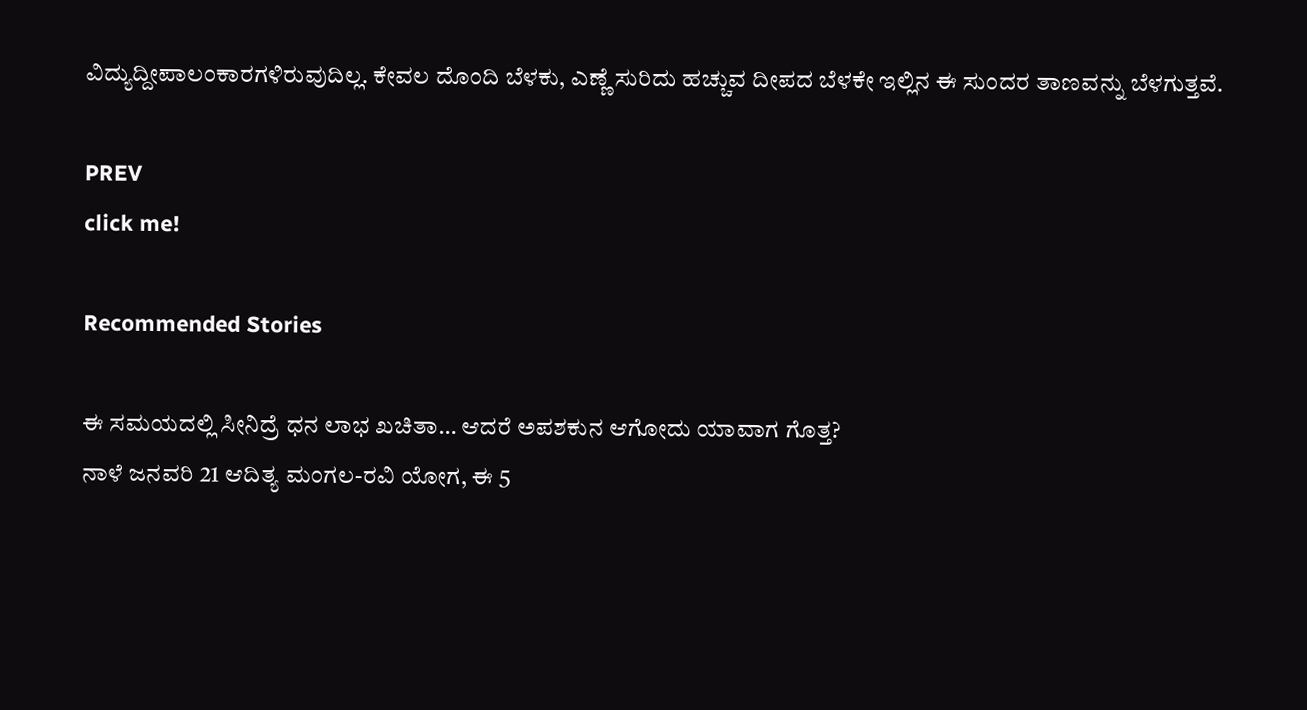ವಿದ್ಯುದ್ದೀಪಾಲಂಕಾರಗಳಿರುವುದಿಲ್ಲ. ಕೇವಲ ದೊಂದಿ ಬೆಳಕು, ಎಣ್ಣೆ ಸುರಿದು ಹಚ್ಚುವ ದೀಪದ ಬೆಳಕೇ ಇಲ್ಲಿನ ಈ ಸುಂದರ ತಾಣವನ್ನು ಬೆಳಗುತ್ತವೆ.

PREV
click me!

Recommended Stories

ಈ ಸಮಯದಲ್ಲಿ ಸೀನಿದ್ರೆ ಧನ ಲಾಭ ಖಚಿತಾ… ಆದರೆ ಅಪಶಕುನ ಆಗೋದು ಯಾವಾಗ ಗೊತ್ತ?
ನಾಳೆ ಜನವರಿ 21 ಆದಿತ್ಯ ಮಂಗಲ-ರವಿ ಯೋಗ, ಈ 5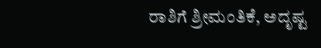ರಾಶಿಗೆ ಶ್ರೀಮಂತಿಕೆ, ಅದೃಷ್ಟ